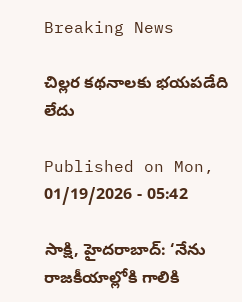Breaking News

చిల్లర కథనాలకు భయపడేది లేదు

Published on Mon, 01/19/2026 - 05:42

సాక్షి, హైదరాబాద్‌: ‘నేను రాజకీయాల్లోకి గాలికి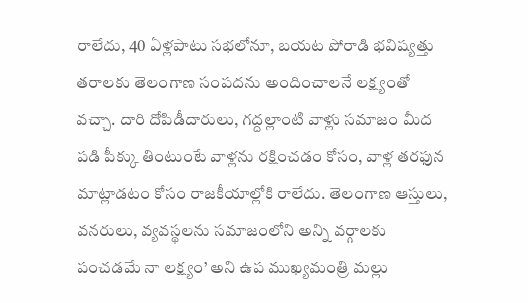రాలేదు, 40 ఏళ్లపాటు సభలోనూ, బయట పోరాడి భవిష్యత్తు తరాలకు తెలంగాణ సంపదను అందించాలనే లక్ష్యంతో వచ్చా. దారి దోపిడీదారులు, గద్దల్లాంటి వాళ్లు సమాజం మీద పడి పీక్కు తింటుంటే వాళ్లను రక్షించడం కోసం, వాళ్ల తరఫున మాట్లాడటం కోసం రాజకీయాల్లోకి రాలేదు. తెలంగాణ ఆస్తులు, వనరులు, వ్యవస్థలను సమాజంలోని అన్ని వర్గాలకు పంచడమే నా లక్ష్యం’ అని ఉప ముఖ్యమంత్రి మల్లు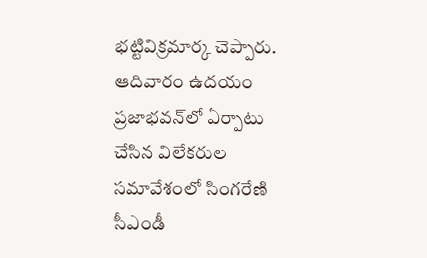భట్టివిక్రమార్క చెప్పారు. ఆదివారం ఉదయం ప్రజాభవన్‌లో ఏర్పాటు చేసిన విలేకరుల సమావేశంలో సింగరేణి సీఎండీ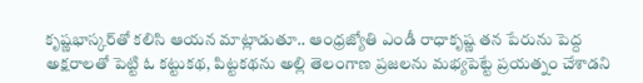కృష్ణభాస్కర్‌తో కలిసి ఆయన మాట్లాడుతూ.. ఆంధ్రజ్యోతి ఎండీ రాధాకృష్ణ తన పేరును పెద్ద అక్షరాలతో పెట్టి ఓ కట్టుకథ, పిట్టకథను అల్లి తెలంగాణ ప్రజలను మభ్యపెట్టే ప్రయత్నం చేశాడని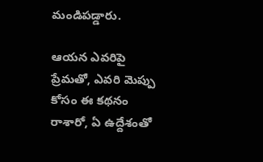మండిపడ్డారు.

ఆయన ఎవరిపై ప్రేమతో, ఎవరి మెప్పు కోసం ఈ కథనం రాశారో, ఏ ఉద్దేశంతో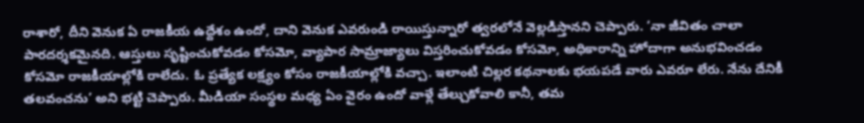రాశారో, దీని వెనుక ఏ రాజకీయ ఉద్దేశం ఉందో, దాని వెనుక ఎవరుండి రాయిస్తున్నారో త్వరలోనే వెల్లడిస్తానని చెప్పారు. ‘నా జీవితం చాలా పారదర్శకమైనది. ఆస్తులు సృష్టించుకోవడం కోసమో, వ్యాపార సామ్రాజ్యాలు విస్తరించుకోవడం కోసమో, అధికారాన్ని హోదాగా అనుభవించడం కోసమో రాజకీయాల్లోకి రాలేదు. ఓ ప్రత్యేక లక్ష్యం కోసం రాజకీయాల్లోకి వచ్చా. ఇలాంటి చిల్లర కథనాలకు భయపడే వారు ఎవరూ లేరు. నేను దేనికీ తలవంచను’ అని భట్టి చెప్పారు. మీడియా సంస్థల మధ్య ఏం వైరం ఉందో వాళ్లే తేల్చుకోవాలి కానీ, తమ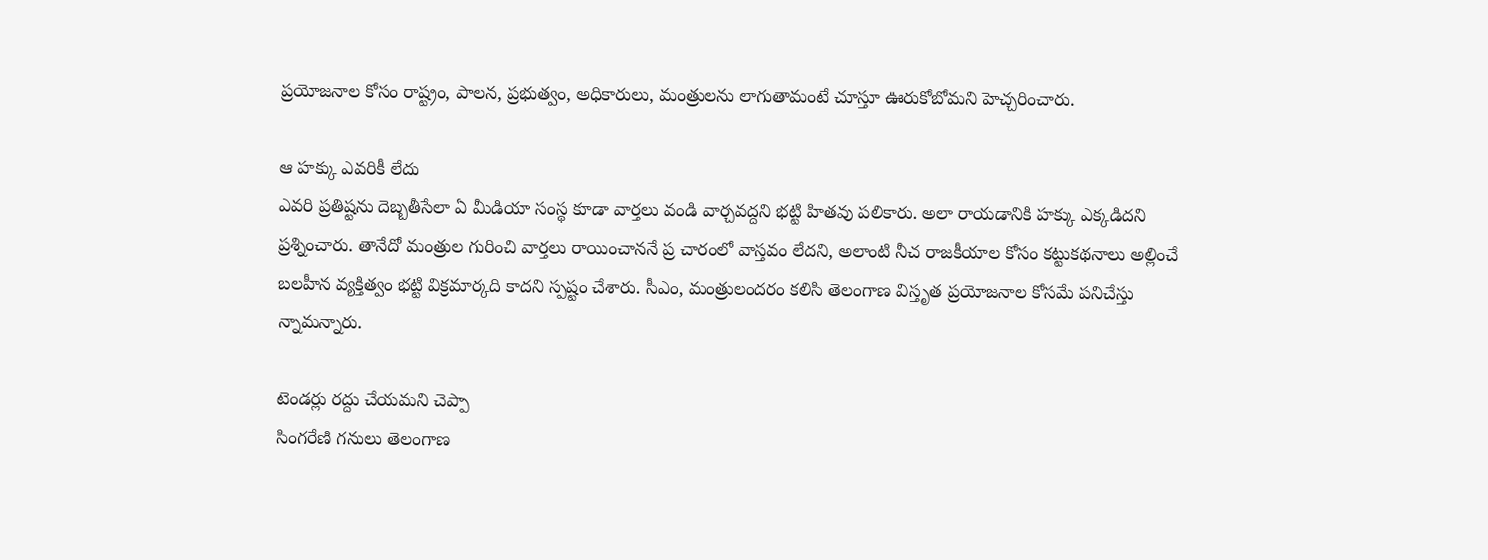ప్రయోజనాల కోసం రాష్ట్రం, పాలన, ప్రభుత్వం, అధికారులు, మంత్రులను లాగుతామంటే చూస్తూ ఊరుకోబోమని హెచ్చరించారు.

ఆ హక్కు ఎవరికీ లేదు
ఎవరి ప్రతిష్టను దెబ్బతీసేలా ఏ మీడియా సంస్థ కూడా వార్తలు వండి వార్చవద్దని భట్టి హితవు పలికారు. అలా రాయడానికి హక్కు ఎక్కడిదని ప్రశ్నించారు. తానేదో మంత్రుల గురించి వార్తలు రాయించాననే ప్ర చారంలో వాస్తవం లేదని, అలాంటి నీచ రాజకీయాల కోసం కట్టుకథనాలు అల్లించే బలహీన వ్యక్తిత్వం భట్టి విక్రమార్కది కాదని స్పష్టం చేశారు. సీఎం, మంత్రులందరం కలిసి తెలంగాణ విస్తృత ప్రయోజనాల కోసమే పనిచేస్తు న్నామన్నారు.

టెండర్లు రద్దు చేయమని చెప్పా
సింగరేణి గనులు తెలంగాణ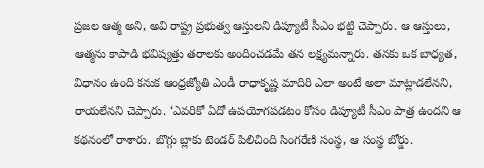ప్రజల ఆత్మ అని, అవి రాష్ట్ర ప్రభుత్వ ఆస్తులని డిప్యూటీ సీఎం భట్టి చెప్పారు. ఆ ఆస్తులు, ఆత్మను కాపాడి భవిష్యత్తు తరాలకు అందించడమే తన లక్ష్యమన్నారు. తనకు ఒక బాధ్యత, విధానం ఉంది కనుక ఆంధ్రజ్యోతి ఎండీ రాధాకృష్ణ మాదిరి ఎలా అంటే అలా మాట్లాడలేనని, రాయలేనని చెప్పారు. ‘ఎవరికో ఏదో ఉపయోగపడటం కోసం డిప్యూటీ సీఎం పాత్ర ఉందని ఆ కథనంలో రాశారు. బొగ్గు బ్లాకు టెండర్‌ పిలిచింది సింగరేణి సంస్థ, ఆ సంస్థ బోర్డు.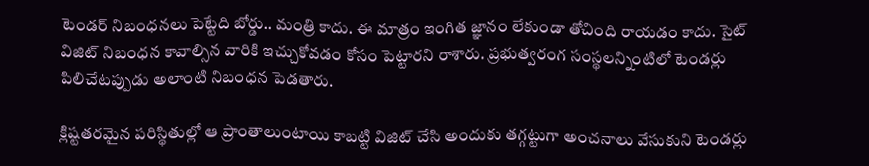టెండర్‌ నిబంధనలు పెట్టేది బోర్డు.. మంత్రి కాదు. ఈ మాత్రం ఇంగిత జ్ఞానం లేకుండా తోచింది రాయడం కాదు. సైట్‌ విజిట్‌ నిబంధన కావాల్సిన వారికి ఇచ్చుకోవడం కోసం పెట్టారని రాశారు. ప్రభుత్వరంగ సంస్థలన్నింటిలో టెండర్లు పిలిచేటప్పుడు అలాంటి నిబంధన పెడతారు.

క్లిష్టతరమైన పరిస్థితుల్లో ఆ ప్రాంతాలుంటాయి కాబట్టి విజిట్‌ చేసి అందుకు తగ్గట్టుగా అంచనాలు వేసుకుని టెండర్లు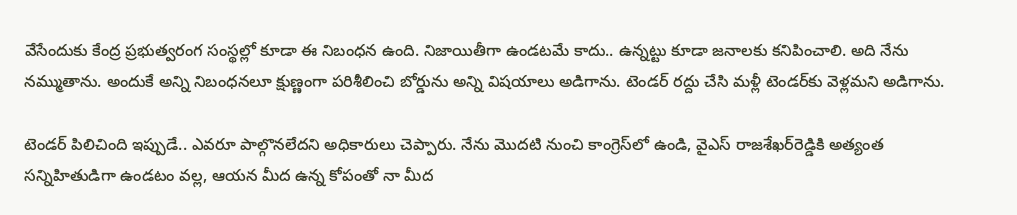వేసేందుకు కేంద్ర ప్రభుత్వరంగ సంస్థల్లో కూడా ఈ నిబంధన ఉంది. నిజాయితీగా ఉండటమే కాదు.. ఉన్నట్టు కూడా జనాలకు కనిపించాలి. అది నేను నమ్ముతాను. అందుకే అన్ని నిబంధనలూ క్షుణ్ణంగా పరిశీలించి బోర్డును అన్ని విషయాలు అడిగాను. టెండర్‌ రద్దు చేసి మళ్లీ టెండర్‌కు వెళ్లమని అడిగాను.

టెండర్‌ పిలిచింది ఇప్పుడే.. ఎవరూ పాల్గొనలేదని అధికారులు చెప్పారు. నేను మొదటి నుంచి కాంగ్రెస్‌లో ఉండి, వైఎస్‌ రాజశేఖర్‌రెడ్డికి అత్యంత సన్నిహితుడిగా ఉండటం వల్ల, ఆయన మీద ఉన్న కోపంతో నా మీద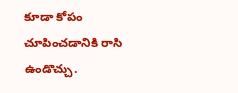కూడా కోపం చూపించడానికి రాసి ఉండొచ్చు.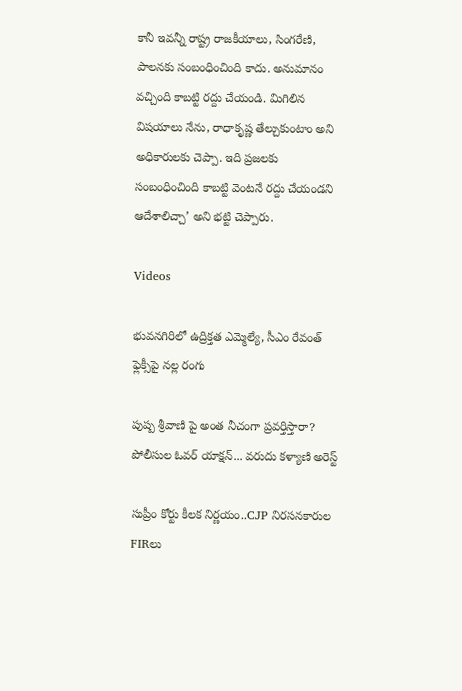కానీ ఇవన్నీ రాష్ట్ర రాజకీయాలు, సింగరేణి, పాలనకు సంబంధించింది కాదు. అనుమానం వచ్చింది కాబట్టి రద్దు చేయండి. మిగిలిన విషయాలు నేను, రాధాకృష్ణ తేల్చుకుంటాం అని అధికారులకు చెప్పా. ఇది ప్రజలకు సంబంధించింది కాబట్టి వెంటనే రద్దు చేయండని ఆదేశాలిచ్చా’ అని భట్టి చెప్పారు.

Videos

భువనగిరిలో ఉద్రిక్తత ఎమ్మెల్యే, సీఎం రేవంత్ ఫ్లెక్సీపై నల్ల రంగు

పుష్ప శ్రీవాణి పై అంత నీచంగా ప్రవర్తిస్తారా? పోలీసుల ఓవర్ యాక్షన్... వరుదు కళ్యాణి అరెస్ట్

సుప్రీం కోర్టు కీలక నిర్ణయం..CJP నిరసనకారుల FIRలు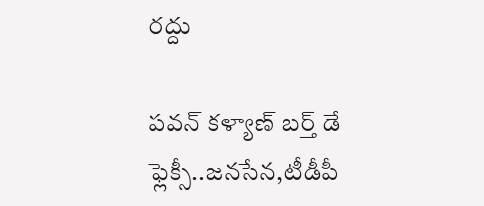రద్దు

పవన్ కళ్యాణ్ బర్త్ డే ఫ్లెక్సీ..జనసేన,టీడీపీ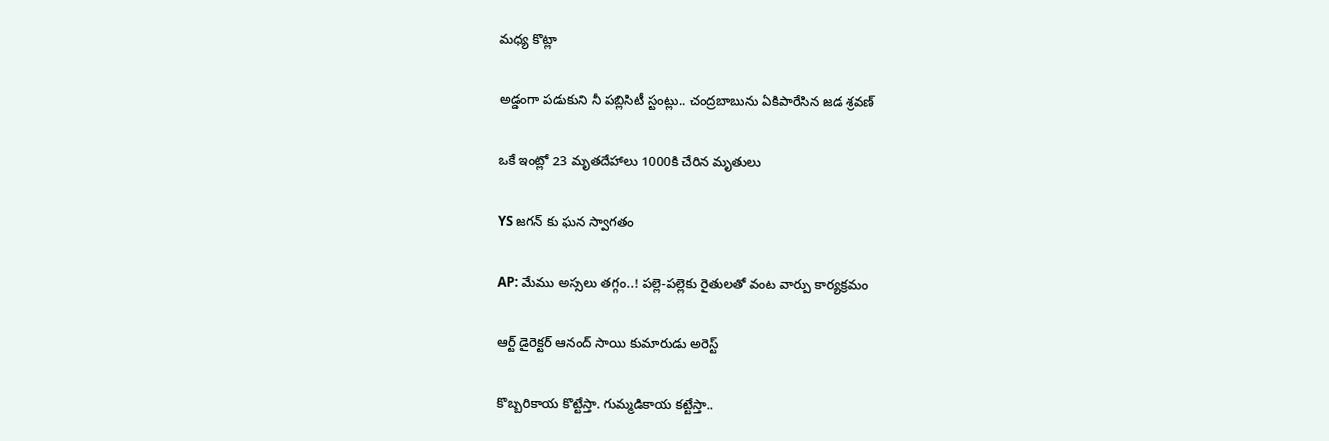మధ్య కొట్లా

అడ్డంగా పడుకుని నీ పబ్లిసిటీ స్టంట్లు.. చంద్రబాబును ఏకిపారేసిన జడ శ్రవణ్

ఒకే ఇంట్లో 23 మృతదేహాలు 1000కి చేరిన మృతులు

YS జగన్ కు ఘన స్వాగతం

AP: మేము అస్సలు తగ్గం..! పల్లె-పల్లెకు రైతులతో వంట వార్పు కార్యక్రమం

ఆర్ట్ డైరెక్టర్ ఆనంద్ సాయి కుమారుడు అరెస్ట్

కొబ్బరికాయ కొట్టేస్తా. గుమ్మడికాయ కట్టేస్తా..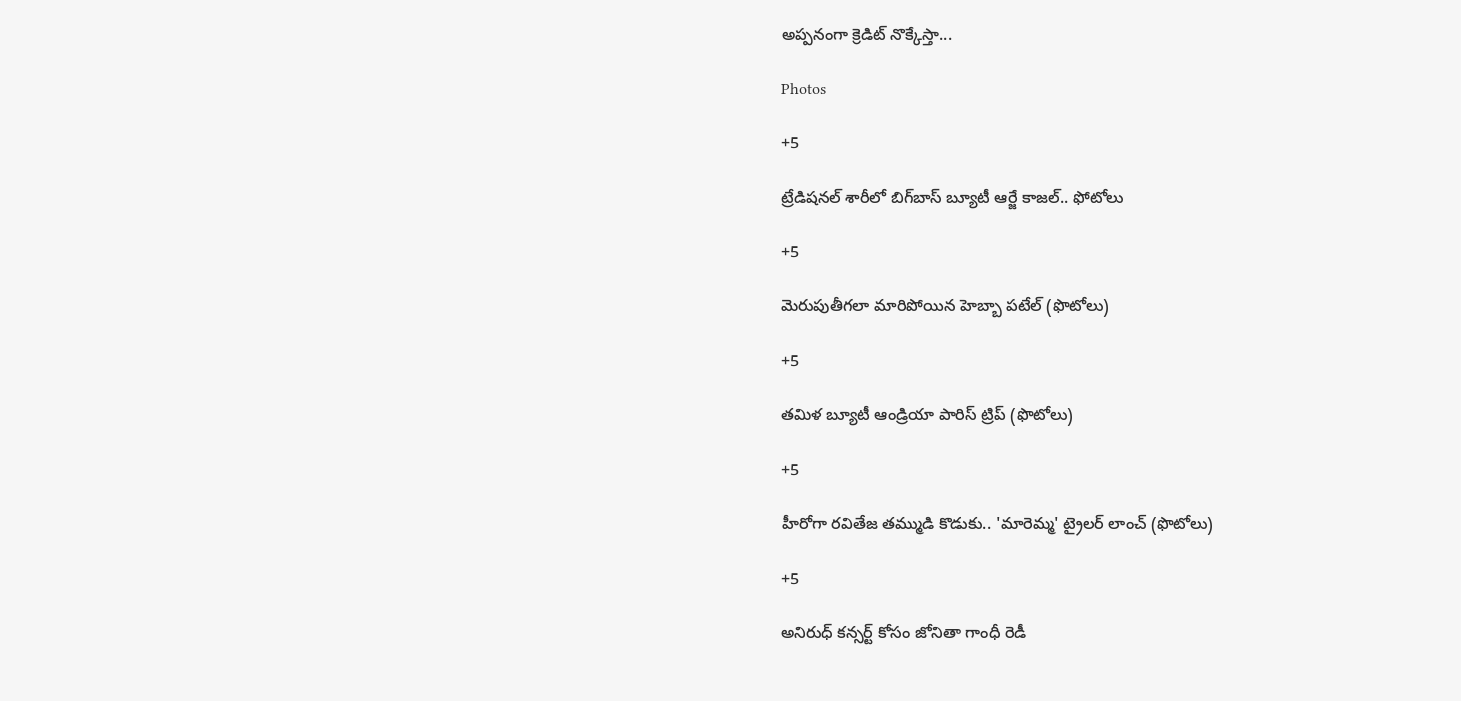అప్పనంగా క్రెడిట్ నొక్కేస్తా...

Photos

+5

ట్రేడిషనల్ శారీలో బిగ్‌బాస్‌ బ్యూటీ ఆర్జే కాజల్.. ఫోటోలు

+5

మెరుపుతీగలా మారిపోయిన హెబ్బా పటేల్ (ఫొటోలు)

+5

తమిళ బ్యూటీ ఆండ్రియా పారిస్ ట్రిప్ (ఫొటోలు)

+5

హీరోగా రవితేజ తమ్ముడి కొడుకు.. 'మారెమ్మ' ట్రైలర్ లాంచ్ (ఫొటోలు)

+5

అనిరుధ్ కన్సర్ట్ కోసం జోనితా గాంధీ రెడీ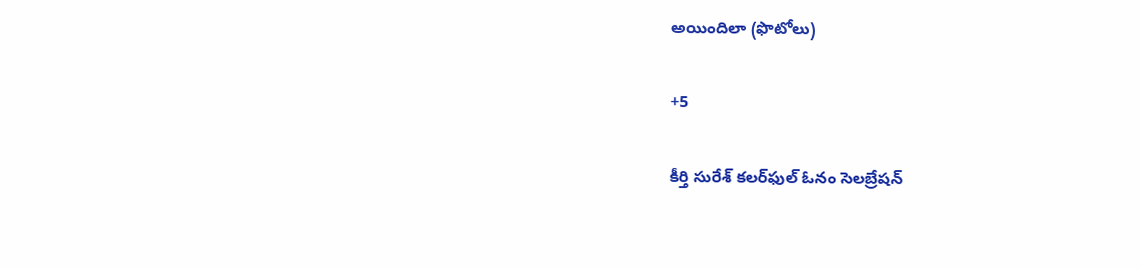అయిందిలా (ఫొటోలు)

+5

కీర్తి సురేశ్ కలర్‌ఫుల్ ఓనం సెలబ్రేషన్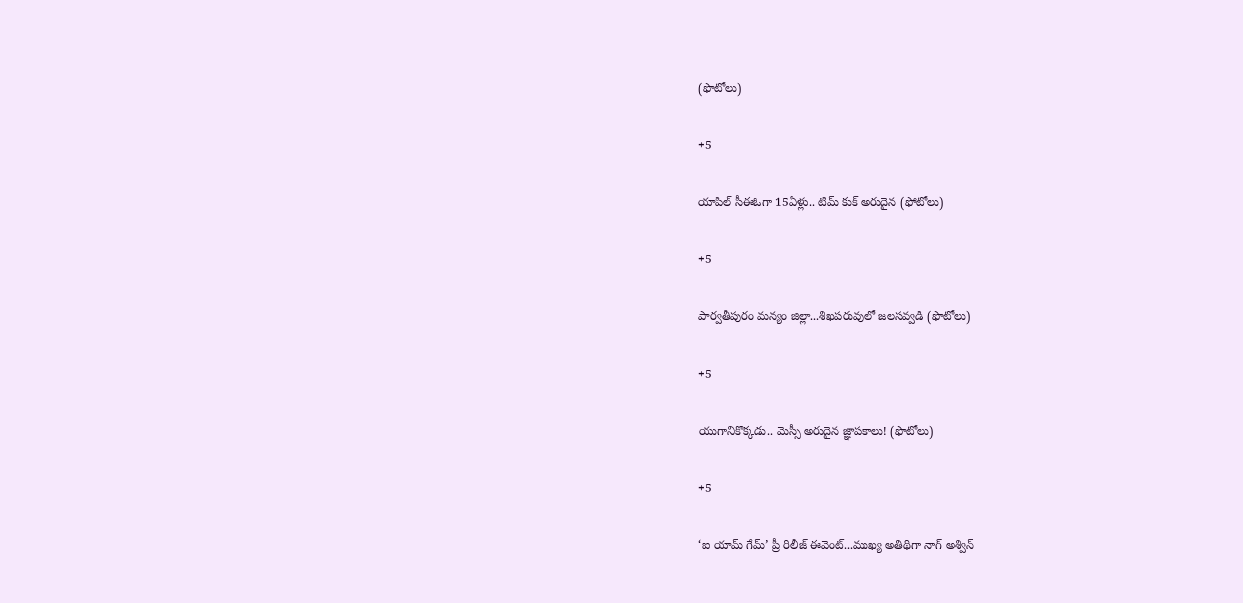(ఫొటోలు)

+5

యాపిల్ సీఈఓగా 15ఏళ్లు.. టిమ్ కుక్ అరుదైన (ఫోటోలు)

+5

పార్వతీపురం మన్యం జిల్లా...శిఖపరువులో జలసవ్వడి (ఫొటోలు)

+5

యుగానికొక్కడు.. మెస్సీ అరుదైన జ్ఞాపకాలు! (ఫొటోలు)

+5

‘ఐ యామ్‌ గేమ్‌’ ప్రీ రిలీజ్‌ ఈవెంట్‌...ముఖ్య అతిథిగా నాగ్‌ అశ్విన్‌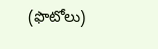(ఫొటోలు)